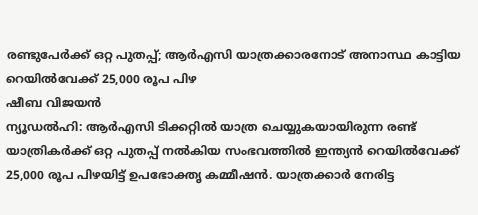രണ്ടുപേർക്ക് ഒറ്റ പുതപ്പ്; ആർഎസി യാത്രക്കാരനോട് അനാസ്ഥ കാട്ടിയ റെയിൽവേക്ക് 25,000 രൂപ പിഴ
ഷീബ വിജയൻ
ന്യൂഡൽഹി: ആർഎസി ടിക്കറ്റിൽ യാത്ര ചെയ്യുകയായിരുന്ന രണ്ട് യാത്രികർക്ക് ഒറ്റ പുതപ്പ് നൽകിയ സംഭവത്തിൽ ഇന്ത്യൻ റെയിൽവേക്ക് 25,000 രൂപ പിഴയിട്ട് ഉപഭോക്തൃ കമ്മീഷൻ. യാത്രക്കാർ നേരിട്ട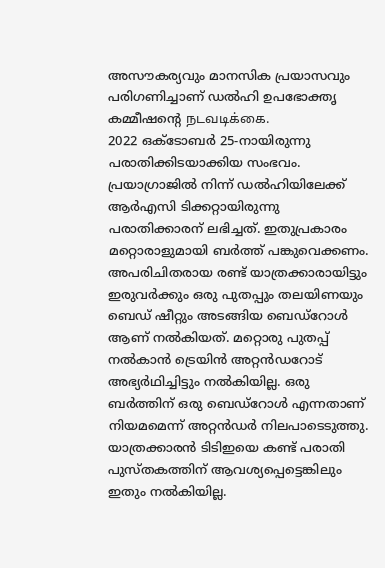അസൗകര്യവും മാനസിക പ്രയാസവും പരിഗണിച്ചാണ് ഡൽഹി ഉപഭോക്തൃ കമ്മീഷന്റെ நடவடிக்கை.
2022 ഒക്ടോബർ 25-നായിരുന്നു പരാതിക്കിടയാക്കിയ സംഭവം. പ്രയാഗ്രാജിൽ നിന്ന് ഡൽഹിയിലേക്ക് ആർഎസി ടിക്കറ്റായിരുന്നു പരാതിക്കാരന് ലഭിച്ചത്. ഇതുപ്രകാരം മറ്റൊരാളുമായി ബർത്ത് പങ്കുവെക്കണം. അപരിചിതരായ രണ്ട് യാത്രക്കാരായിട്ടും ഇരുവർക്കും ഒരു പുതപ്പും തലയിണയും ബെഡ് ഷീറ്റും അടങ്ങിയ ബെഡ്റോൾ ആണ് നൽകിയത്. മറ്റൊരു പുതപ്പ് നൽകാൻ ട്രെയിൻ അറ്റൻഡറോട് അഭ്യർഥിച്ചിട്ടും നൽകിയില്ല. ഒരു ബർത്തിന് ഒരു ബെഡ്റോൾ എന്നതാണ് നിയമമെന്ന് അറ്റൻഡർ നിലപാടെടുത്തു.
യാത്രക്കാരൻ ടിടിഇയെ കണ്ട് പരാതി പുസ്തകത്തിന് ആവശ്യപ്പെട്ടെങ്കിലും ഇതും നൽകിയില്ല.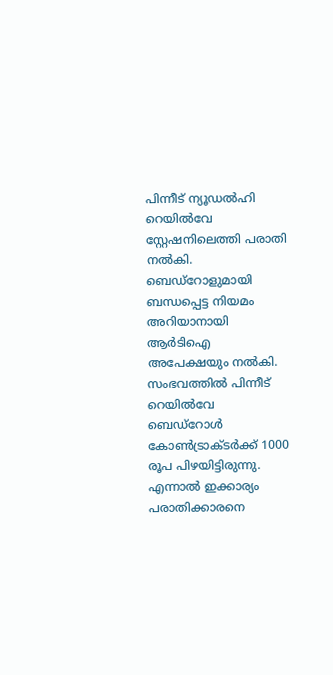പിന്നീട് ന്യൂഡൽഹി റെയിൽവേ സ്റ്റേഷനിലെത്തി പരാതി നൽകി. ബെഡ്റോളുമായി ബന്ധപ്പെട്ട നിയമം അറിയാനായി ആർടിഐ അപേക്ഷയും നൽകി. സംഭവത്തിൽ പിന്നീട് റെയിൽവേ ബെഡ്റോൾ കോൺട്രാക്ടർക്ക് 1000 രൂപ പിഴയിട്ടിരുന്നു. എന്നാൽ ഇക്കാര്യം പരാതിക്കാരനെ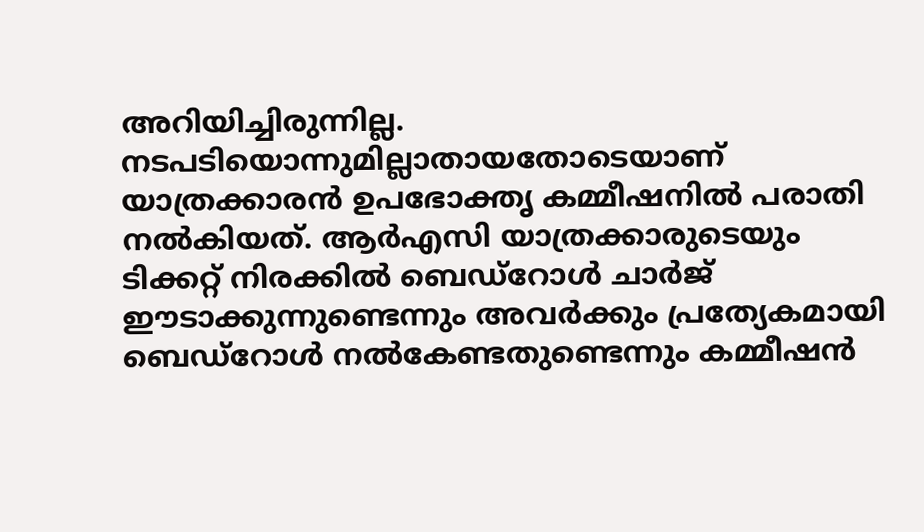അറിയിച്ചിരുന്നില്ല.
നടപടിയൊന്നുമില്ലാതായതോടെയാണ് യാത്രക്കാരൻ ഉപഭോക്തൃ കമ്മീഷനിൽ പരാതി നൽകിയത്. ആർഎസി യാത്രക്കാരുടെയും ടിക്കറ്റ് നിരക്കിൽ ബെഡ്റോൾ ചാർജ് ഈടാക്കുന്നുണ്ടെന്നും അവർക്കും പ്രത്യേകമായി ബെഡ്റോൾ നൽകേണ്ടതുണ്ടെന്നും കമ്മീഷൻ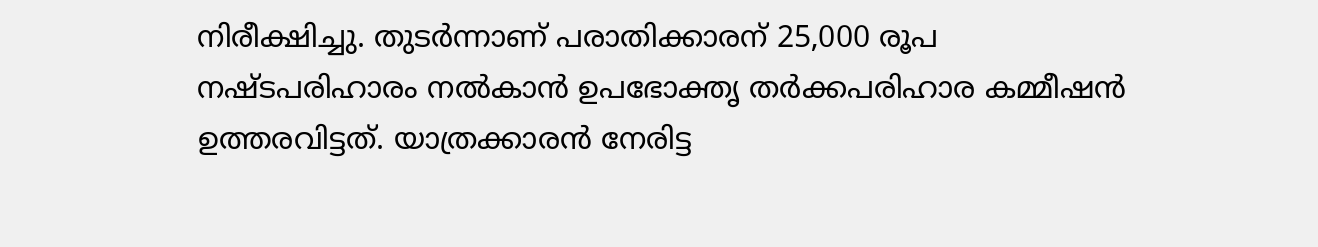നിരീക്ഷിച്ചു. തുടർന്നാണ് പരാതിക്കാരന് 25,000 രൂപ നഷ്ടപരിഹാരം നൽകാൻ ഉപഭോക്തൃ തർക്കപരിഹാര കമ്മീഷൻ ഉത്തരവിട്ടത്. യാത്രക്കാരൻ നേരിട്ട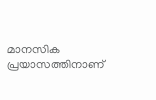മാനസിക പ്രയാസത്തിനാണ്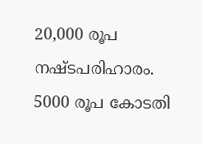20,000 രൂപ നഷ്ടപരിഹാരം. 5000 രൂപ കോടതി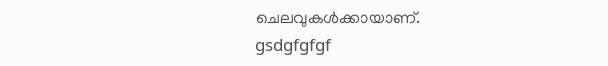ചെലവുകൾക്കായാണ്.
gsdgfgfgf